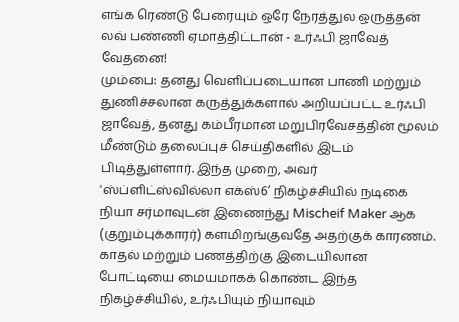எங்க ரெண்டு பேரையும் ஒரே நேரத்துல ஒருத்தன் லவ் பண்ணி ஏமாத்திட்டான் - உர்ஃபி ஜாவேத் வேதனை!
மும்பை: தனது வெளிப்படையான பாணி மற்றும் துணிச்சலான கருத்துக்களால் அறியப்பட்ட உர்ஃபி ஜாவேத், தனது கம்பீரமான மறுபிரவேசத்தின் மூலம் மீண்டும் தலைப்புச் செய்திகளில் இடம் பிடித்துள்ளார். இந்த முறை, அவர் 'ஸ்ப்ளிட்ஸ்வில்லா எக்ஸ்6’ நிகழ்ச்சியில் நடிகை நியா சர்மாவுடன் இணைந்து Mischeif Maker ஆக (குறும்புக்காரர்) களமிறங்குவதே அதற்குக் காரணம். காதல் மற்றும் பணத்திற்கு இடையிலான போட்டியை மையமாகக் கொண்ட இந்த நிகழ்ச்சியில், உர்ஃபியும் நியாவும்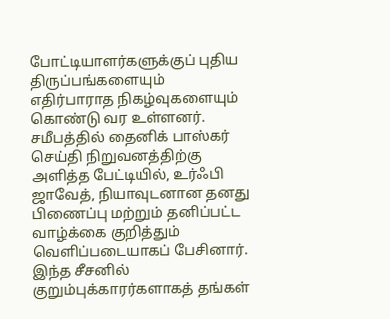போட்டியாளர்களுக்குப் புதிய திருப்பங்களையும் எதிர்பாராத நிகழ்வுகளையும் கொண்டு வர உள்ளனர்.
சமீபத்தில் தைனிக் பாஸ்கர் செய்தி நிறுவனத்திற்கு அளித்த பேட்டியில், உர்ஃபி ஜாவேத், நியாவுடனான தனது பிணைப்பு மற்றும் தனிப்பட்ட வாழ்க்கை குறித்தும் வெளிப்படையாகப் பேசினார். இந்த சீசனில் குறும்புக்காரர்களாகத் தங்கள்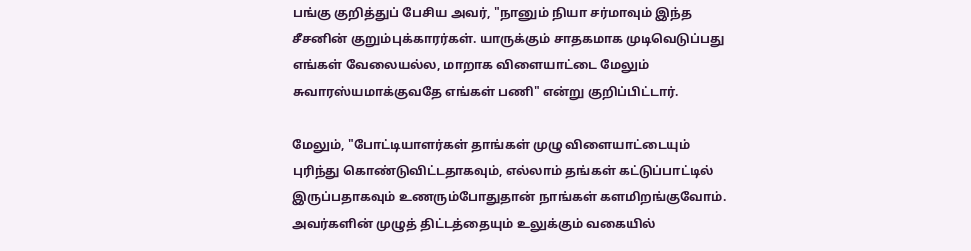பங்கு குறித்துப் பேசிய அவர், "நானும் நியா சர்மாவும் இந்த சீசனின் குறும்புக்காரர்கள். யாருக்கும் சாதகமாக முடிவெடுப்பது எங்கள் வேலையல்ல, மாறாக விளையாட்டை மேலும் சுவாரஸ்யமாக்குவதே எங்கள் பணி" என்று குறிப்பிட்டார்.

மேலும், "போட்டியாளர்கள் தாங்கள் முழு விளையாட்டையும் புரிந்து கொண்டுவிட்டதாகவும், எல்லாம் தங்கள் கட்டுப்பாட்டில் இருப்பதாகவும் உணரும்போதுதான் நாங்கள் களமிறங்குவோம். அவர்களின் முழுத் திட்டத்தையும் உலுக்கும் வகையில்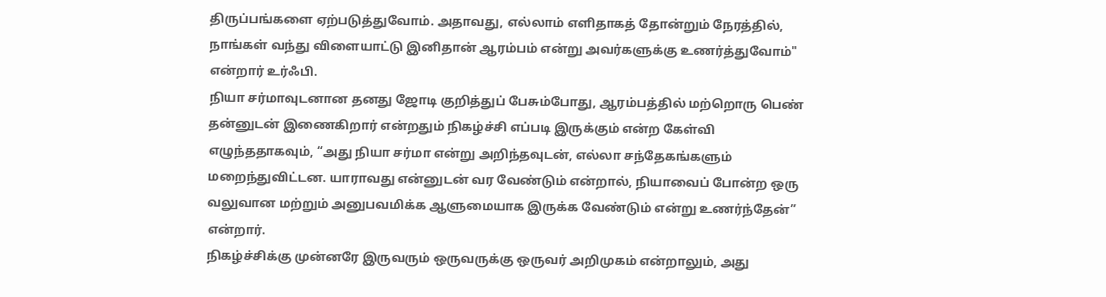திருப்பங்களை ஏற்படுத்துவோம். அதாவது, எல்லாம் எளிதாகத் தோன்றும் நேரத்தில், நாங்கள் வந்து விளையாட்டு இனிதான் ஆரம்பம் என்று அவர்களுக்கு உணர்த்துவோம்" என்றார் உர்ஃபி.
நியா சர்மாவுடனான தனது ஜோடி குறித்துப் பேசும்போது, ஆரம்பத்தில் மற்றொரு பெண் தன்னுடன் இணைகிறார் என்றதும் நிகழ்ச்சி எப்படி இருக்கும் என்ற கேள்வி எழுந்ததாகவும், “அது நியா சர்மா என்று அறிந்தவுடன், எல்லா சந்தேகங்களும் மறைந்துவிட்டன. யாராவது என்னுடன் வர வேண்டும் என்றால், நியாவைப் போன்ற ஒரு வலுவான மற்றும் அனுபவமிக்க ஆளுமையாக இருக்க வேண்டும் என்று உணர்ந்தேன்” என்றார்.
நிகழ்ச்சிக்கு முன்னரே இருவரும் ஒருவருக்கு ஒருவர் அறிமுகம் என்றாலும், அது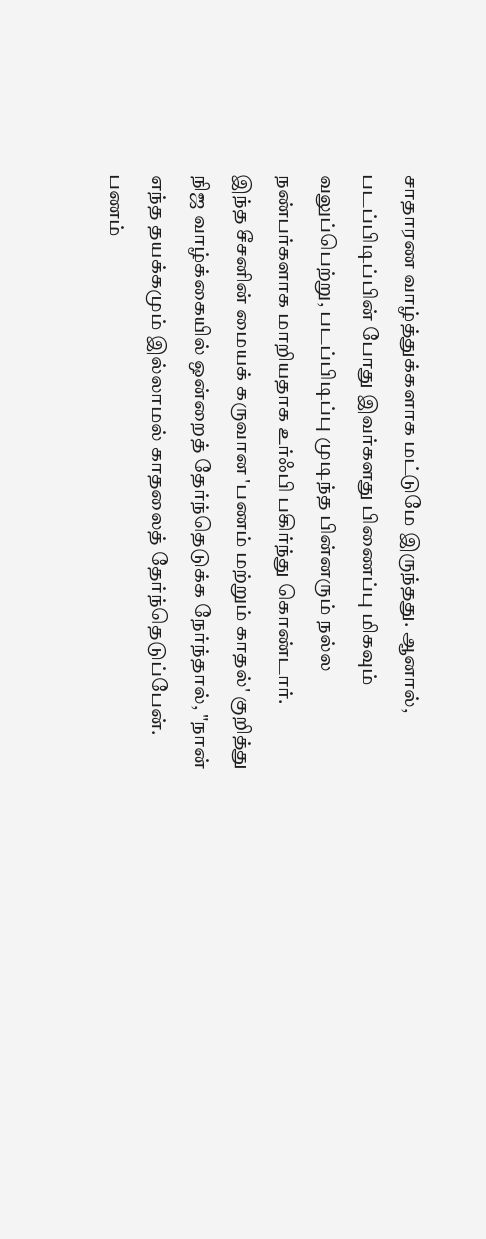சாதாரண வாழ்த்துக்களாக மட்டுமே இருந்தது. ஆனால், படப்பிடிப்பின் போது இவர்களது பிணைப்பு மிகவும் வலுப்பெற்று, படப்பிடிப்பு முடிந்த பின்னரும் நல்ல நண்பர்களாக மாறியதாக உர்ஃபி பகிர்ந்து கொண்டார்.
இந்த சீசனின் மையக் கருவான 'பணம் மற்றும் காதல்' குறித்து நிஜ வாழ்க்கையில் ஒன்றைத் தேர்ந்தெடுக்க நேர்ந்தால், "நான் எந்த தயக்கமும் இல்லாமல் காதலைத் தேர்ந்தெடுப்பேன். பணம்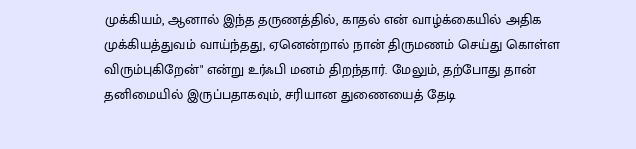முக்கியம், ஆனால் இந்த தருணத்தில், காதல் என் வாழ்க்கையில் அதிக முக்கியத்துவம் வாய்ந்தது, ஏனென்றால் நான் திருமணம் செய்து கொள்ள விரும்புகிறேன்" என்று உர்ஃபி மனம் திறந்தார். மேலும், தற்போது தான் தனிமையில் இருப்பதாகவும், சரியான துணையைத் தேடி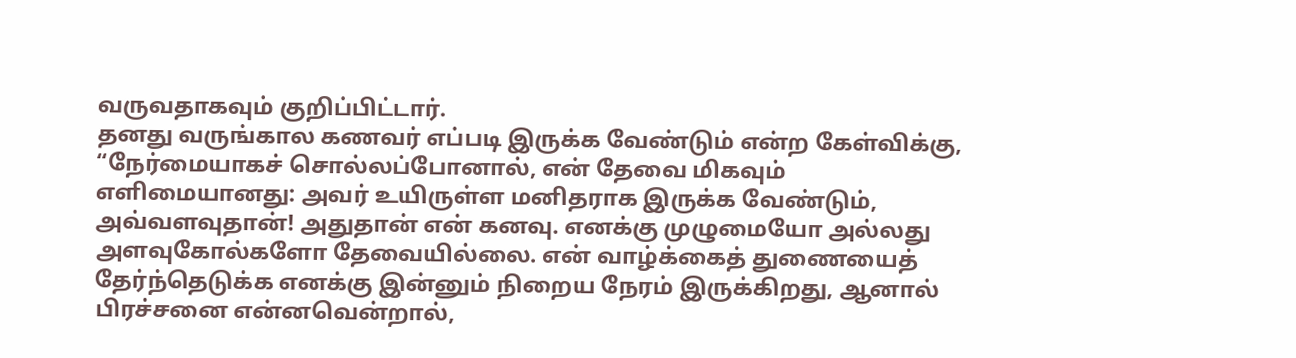வருவதாகவும் குறிப்பிட்டார்.
தனது வருங்கால கணவர் எப்படி இருக்க வேண்டும் என்ற கேள்விக்கு, “நேர்மையாகச் சொல்லப்போனால், என் தேவை மிகவும் எளிமையானது: அவர் உயிருள்ள மனிதராக இருக்க வேண்டும், அவ்வளவுதான்! அதுதான் என் கனவு. எனக்கு முழுமையோ அல்லது அளவுகோல்களோ தேவையில்லை. என் வாழ்க்கைத் துணையைத் தேர்ந்தெடுக்க எனக்கு இன்னும் நிறைய நேரம் இருக்கிறது, ஆனால் பிரச்சனை என்னவென்றால்,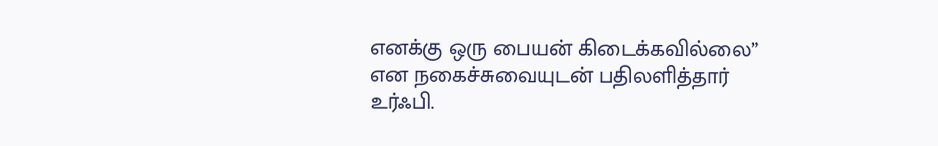எனக்கு ஒரு பையன் கிடைக்கவில்லை” என நகைச்சுவையுடன் பதிலளித்தார் உர்ஃபி.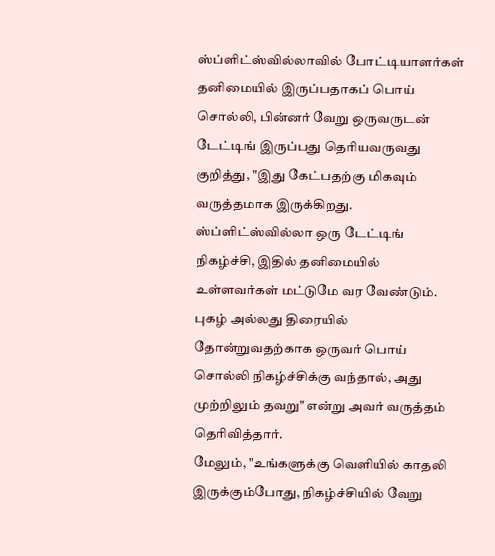ஸ்ப்ளிட்ஸ்வில்லாவில் போட்டியாளர்கள் தனிமையில் இருப்பதாகப் பொய் சொல்லி, பின்னர் வேறு ஒருவருடன் டேட்டிங் இருப்பது தெரியவருவது குறித்து, "இது கேட்பதற்கு மிகவும் வருத்தமாக இருக்கிறது. ஸ்ப்ளிட்ஸ்வில்லா ஒரு டேட்டிங் நிகழ்ச்சி, இதில் தனிமையில் உள்ளவர்கள் மட்டுமே வர வேண்டும். புகழ் அல்லது திரையில் தோன்றுவதற்காக ஒருவர் பொய் சொல்லி நிகழ்ச்சிக்கு வந்தால், அது முற்றிலும் தவறு" என்று அவர் வருத்தம் தெரிவித்தார்.
மேலும், "உங்களுக்கு வெளியில் காதலி இருக்கும்போது, நிகழ்ச்சியில் வேறு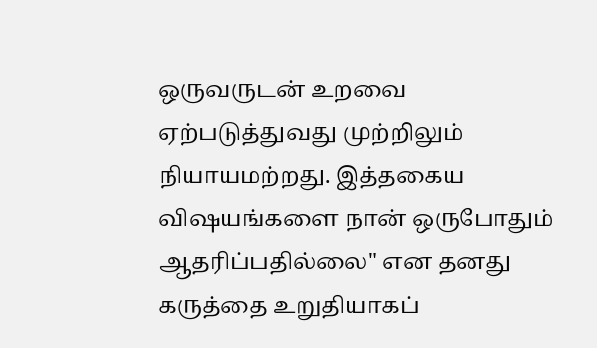ஒருவருடன் உறவை ஏற்படுத்துவது முற்றிலும் நியாயமற்றது. இத்தகைய விஷயங்களை நான் ஒருபோதும் ஆதரிப்பதில்லை" என தனது கருத்தை உறுதியாகப்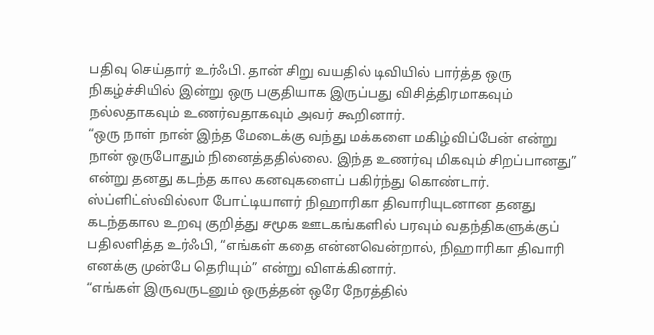பதிவு செய்தார் உர்ஃபி. தான் சிறு வயதில் டிவியில் பார்த்த ஒரு நிகழ்ச்சியில் இன்று ஒரு பகுதியாக இருப்பது விசித்திரமாகவும் நல்லதாகவும் உணர்வதாகவும் அவர் கூறினார்.
“ஒரு நாள் நான் இந்த மேடைக்கு வந்து மக்களை மகிழ்விப்பேன் என்று நான் ஒருபோதும் நினைத்ததில்லை. இந்த உணர்வு மிகவும் சிறப்பானது” என்று தனது கடந்த கால கனவுகளைப் பகிர்ந்து கொண்டார். ஸ்ப்ளிட்ஸ்வில்லா போட்டியாளர் நிஹாரிகா திவாரியுடனான தனது கடந்தகால உறவு குறித்து சமூக ஊடகங்களில் பரவும் வதந்திகளுக்குப் பதிலளித்த உர்ஃபி, “எங்கள் கதை என்னவென்றால், நிஹாரிகா திவாரி எனக்கு முன்பே தெரியும்” என்று விளக்கினார்.
“எங்கள் இருவருடனும் ஒருத்தன் ஒரே நேரத்தில்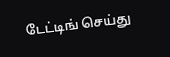டேட்டிங் செய்து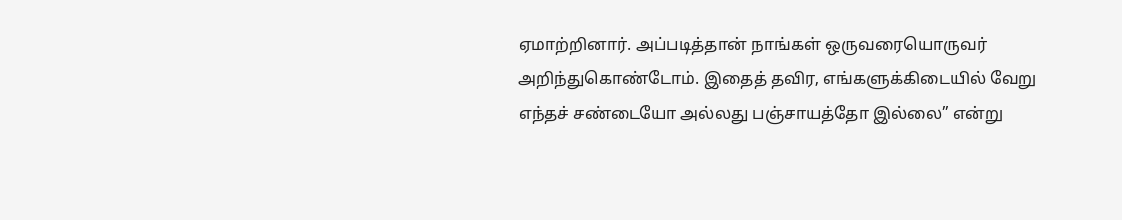ஏமாற்றினார். அப்படித்தான் நாங்கள் ஒருவரையொருவர் அறிந்துகொண்டோம். இதைத் தவிர, எங்களுக்கிடையில் வேறு எந்தச் சண்டையோ அல்லது பஞ்சாயத்தோ இல்லை” என்று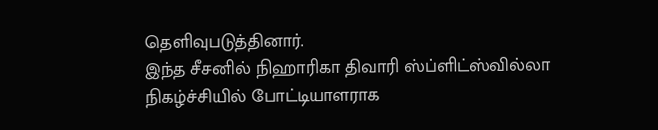தெளிவுபடுத்தினார்.
இந்த சீசனில் நிஹாரிகா திவாரி ஸ்ப்ளிட்ஸ்வில்லா நிகழ்ச்சியில் போட்டியாளராக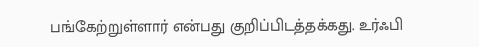பங்கேற்றுள்ளார் என்பது குறிப்பிடத்தக்கது. உர்ஃபி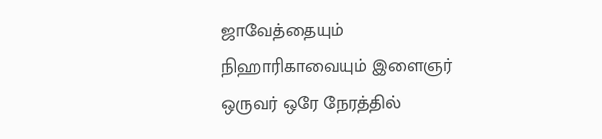ஜாவேத்தையும் நிஹாரிகாவையும் இளைஞர் ஒருவர் ஒரே நேரத்தில்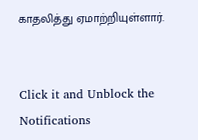காதலித்து ஏமாற்றியுள்ளார்.


Click it and Unblock the Notifications